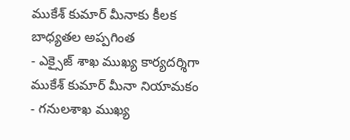ముకేశ్ కుమార్ మీనాకు కీలక బాధ్యతల అప్పగింత
- ఎక్సైజ్ శాఖ ముఖ్య కార్యదర్శిగా ముకేశ్ కుమార్ మీనా నియామకం
- గనులశాఖ ముఖ్య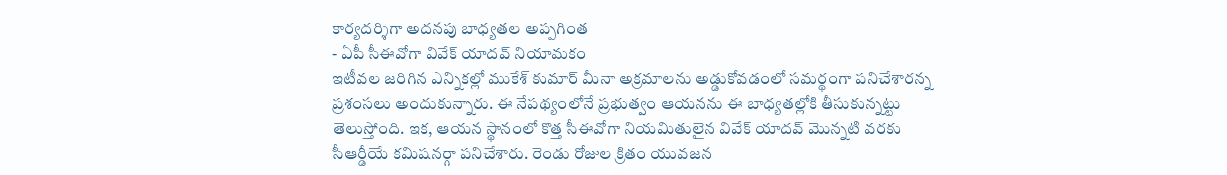కార్యదర్శిగా అదనపు బాధ్యతల అప్పగింత
- ఏపీ సీఈవోగా వివేక్ యాదవ్ నియామకం
ఇటీవల జరిగిన ఎన్నికల్లో ముకేశ్ కుమార్ మీనా అక్రమాలను అడ్డుకోవడంలో సమర్థంగా పనిచేశారన్న ప్రశంసలు అందుకున్నారు. ఈ నేపథ్యంలోనే ప్రభుత్వం ఆయనను ఈ బాధ్యతల్లోకి తీసుకున్నట్టు తెలుస్తోంది. ఇక, ఆయన స్థానంలో కొత్త సీఈవోగా నియమితులైన వివేక్ యాదవ్ మొన్నటి వరకు సీఆర్డీయే కమిషనర్గా పనిచేశారు. రెండు రోజుల క్రితం యువజన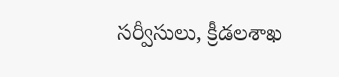సర్వీసులు, క్రీడలశాఖ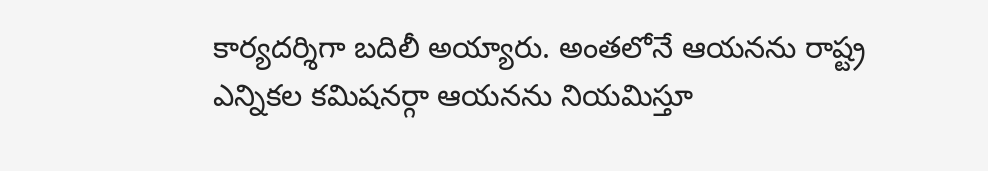కార్యదర్శిగా బదిలీ అయ్యారు. అంతలోనే ఆయనను రాష్ట్ర ఎన్నికల కమిషనర్గా ఆయనను నియమిస్తూ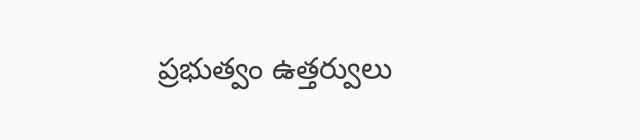ప్రభుత్వం ఉత్తర్వులు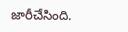జారీచేసింది.